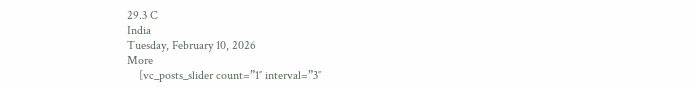29.3 C
India
Tuesday, February 10, 2026
More
    [vc_posts_slider count=”1″ interval=”3″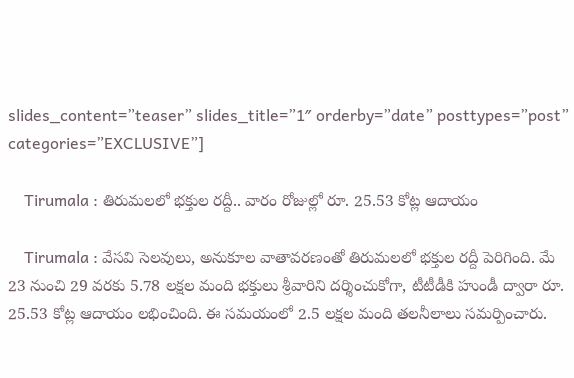slides_content=”teaser” slides_title=”1″ orderby=”date” posttypes=”post” categories=”EXCLUSIVE”]

    Tirumala : తిరుమలలో భక్తుల రద్దీ.. వారం రోజుల్లో రూ. 25.53 కోట్ల ఆదాయం

    Tirumala : వేసవి సెలవులు, అనుకూల వాతావరణంతో తిరుమలలో భక్తుల రద్దీ పెరిగింది. మే 23 నుంచి 29 వరకు 5.78 లక్షల మంది భక్తులు శ్రీవారిని దర్శించుకోగా, టీటీడీకి హుండీ ద్వారా రూ. 25.53 కోట్ల ఆదాయం లభించింది. ఈ సమయంలో 2.5 లక్షల మంది తలనీలాలు సమర్పించారు.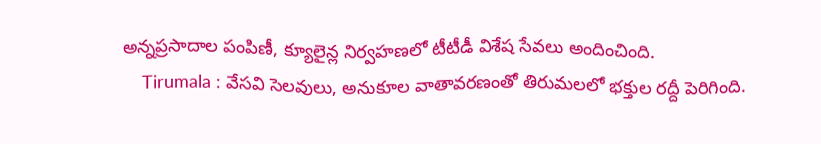అన్నప్రసాదాల పంపిణీ, క్యూలైన్ల నిర్వహణలో టీటీడీ విశేష సేవలు అందించింది.
    Tirumala : వేసవి సెలవులు, అనుకూల వాతావరణంతో తిరుమలలో భక్తుల రద్దీ పెరిగింది.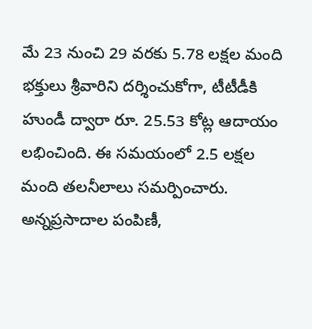మే 23 నుంచి 29 వరకు 5.78 లక్షల మంది భక్తులు శ్రీవారిని దర్శించుకోగా, టీటీడీకి హుండీ ద్వారా రూ. 25.53 కోట్ల ఆదాయం లభించింది. ఈ సమయంలో 2.5 లక్షల మంది తలనీలాలు సమర్పించారు. అన్నప్రసాదాల పంపిణీ,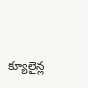క్యూలైన్ల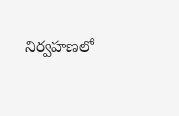నిర్వహణలో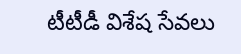టీటీడీ విశేష సేవలు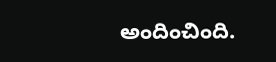అందించింది.